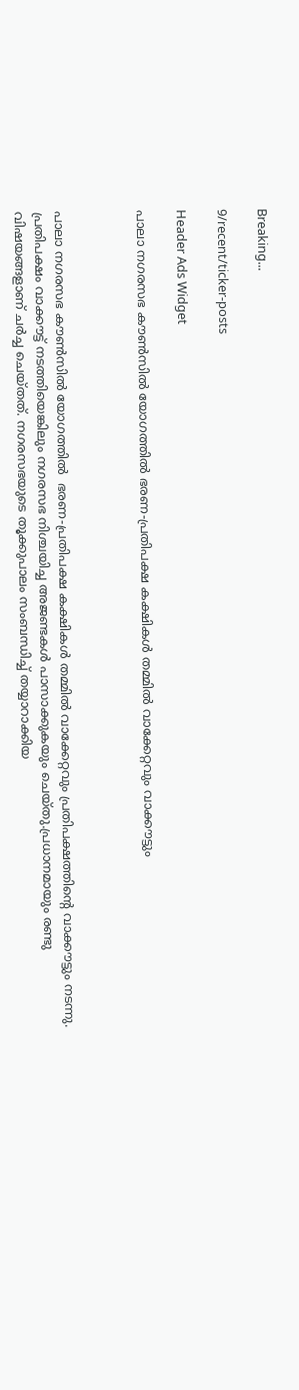Breaking...

9/recent/ticker-posts

Header Ads Widget

പാലാ നഗരസഭ കൗണ്‍സില്‍ യോഗത്തില്‍ ഭരണ-പ്രതിപക്ഷ കക്ഷികള്‍ തമ്മില്‍ വാക്കേറ്റവും വാക്കൗട്ടും



പാലാ നഗരസഭ കൗണ്‍സില്‍ യോഗത്തില്‍  ഭരണ-പ്രതിപക്ഷ കക്ഷികള്‍ തമ്മില്‍ വാക്കേറ്റവും പ്രതിപക്ഷത്തിന്റെ വാക്കൗട്ടും നടന്നു. പ്രതിപക്ഷം വാക്കൗട്ട് നടത്തിയെങ്കിലും നഗരസഭ നിശ്ചയിച്ച അജണ്ടകള്‍ പാസാക്കുകയും ചെയ്തു.പ്രധാനമായും രണ്ടു വിഷയങ്ങളാണ് ചര്‍ച്ച ചെയ്തത്. നഗരസഭയുടെ തൂക്കുപാലം സംബന്ധിച്ച് തയ്യാറാക്കിയ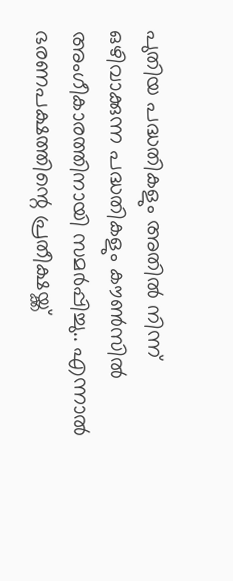പുതിയ പദ്ധതികളും അതില്‍ നിന്ന് ഒഴിവാക്കുന്ന പദ്ധതികളും കൗണ്‍സില്‍ അംഗീകാരത്തിനായി സമര്‍പ്പിച്ചു.. എന്നാല്‍ ഭരണപക്ഷത്തിന്റെ പ്രതീക്ഷയ്ക്ക്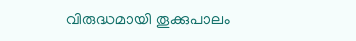വിരുദ്ധമായി തൂക്കുപാലം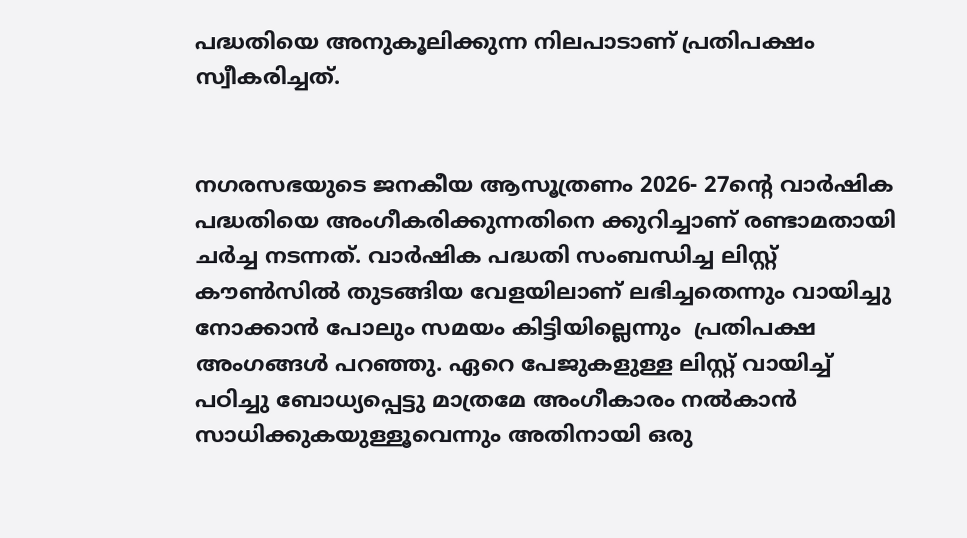പദ്ധതിയെ അനുകൂലിക്കുന്ന നിലപാടാണ് പ്രതിപക്ഷം സ്വീകരിച്ചത്.


നഗരസഭയുടെ ജനകീയ ആസൂത്രണം 2026- 27ന്റെ വാര്‍ഷിക പദ്ധതിയെ അംഗീകരിക്കുന്നതിനെ ക്കുറിച്ചാണ് രണ്ടാമതായി ചര്‍ച്ച നടന്നത്. വാര്‍ഷിക പദ്ധതി സംബന്ധിച്ച ലിസ്റ്റ് കൗണ്‍സില്‍ തുടങ്ങിയ വേളയിലാണ് ലഭിച്ചതെന്നും വായിച്ചു നോക്കാന്‍ പോലും സമയം കിട്ടിയില്ലെന്നും  പ്രതിപക്ഷ അംഗങ്ങള്‍ പറഞ്ഞു. ഏറെ പേജുകളുള്ള ലിസ്റ്റ് വായിച്ച്  പഠിച്ചു ബോധ്യപ്പെട്ടു മാത്രമേ അംഗീകാരം നല്‍കാന്‍ സാധിക്കുകയുള്ളൂവെന്നും അതിനായി ഒരു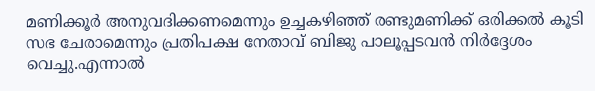മണിക്കൂര്‍ അനുവദിക്കണമെന്നും ഉച്ചകഴിഞ്ഞ് രണ്ടുമണിക്ക് ഒരിക്കല്‍ കൂടി സഭ ചേരാമെന്നും പ്രതിപക്ഷ നേതാവ് ബിജു പാലൂപ്പടവന്‍ നിര്‍ദ്ദേശം വെച്ചു.എന്നാല്‍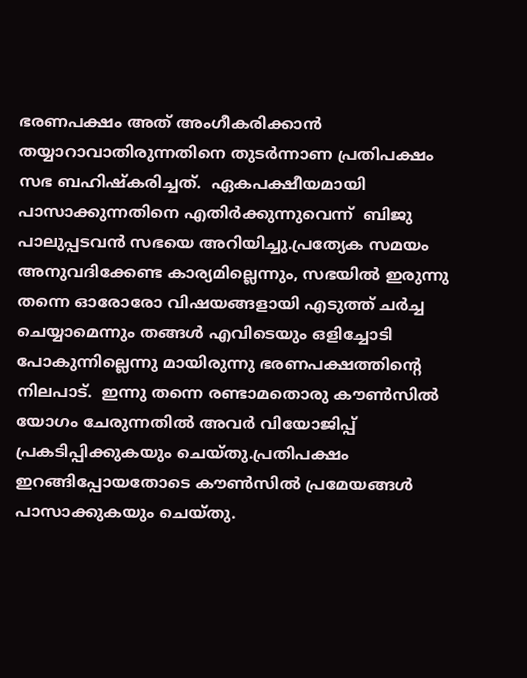ഭരണപക്ഷം അത് അംഗീകരിക്കാന്‍ തയ്യാറാവാതിരുന്നതിനെ തുടര്‍ന്നാണ പ്രതിപക്ഷം സഭ ബഹിഷ്‌കരിച്ചത്.  ഏകപക്ഷീയമായി പാസാക്കുന്നതിനെ എതിര്‍ക്കുന്നുവെന്ന്  ബിജു പാലുപ്പടവന്‍ സഭയെ അറിയിച്ചു.പ്രത്യേക സമയം അനുവദിക്കേണ്ട കാര്യമില്ലെന്നും, സഭയില്‍ ഇരുന്നു തന്നെ ഓരോരോ വിഷയങ്ങളായി എടുത്ത് ചര്‍ച്ച ചെയ്യാമെന്നും തങ്ങള്‍ എവിടെയും ഒളിച്ചോടി പോകുന്നില്ലെന്നു മായിരുന്നു ഭരണപക്ഷത്തിന്റെ നിലപാട്.  ഇന്നു തന്നെ രണ്ടാമതൊരു കൗണ്‍സില്‍ യോഗം ചേരുന്നതില്‍ അവര്‍ വിയോജിപ്പ് പ്രകടിപ്പിക്കുകയും ചെയ്തു.പ്രതിപക്ഷം ഇറങ്ങിപ്പോയതോടെ കൗണ്‍സില്‍ പ്രമേയങ്ങള്‍ പാസാക്കുകയും ചെയ്തു.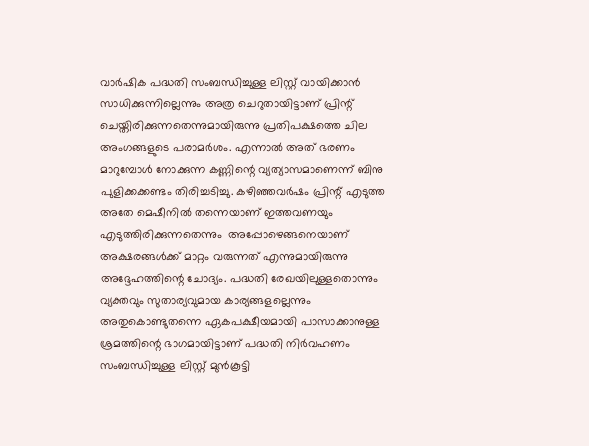വാര്‍ഷിക പദ്ധതി സംബന്ധിച്ചുള്ള ലിസ്റ്റ് വായിക്കാന്‍ സാധിക്കുന്നില്ലെന്നും അത്ര ചെറുതായിട്ടാണ് പ്രിന്റ് ചെയ്തിരിക്കുന്നതെന്നുമായിരുന്നു പ്രതിപക്ഷത്തെ ചില അംഗങ്ങളുടെ പരാമര്‍ശം. എന്നാല്‍ അത് ഭരണം മാറുമ്പോള്‍ നോക്കുന്ന കണ്ണിന്റെ വ്യത്യാസമാണെന്ന് ബിനു പുളിക്കക്കണ്ടം തിരിച്ചടിച്ചു. കഴിഞ്ഞവര്‍ഷം പ്രിന്റ് എടുത്ത അതേ മെഷീനില്‍ തന്നെയാണ് ഇത്തവണയും എടുത്തിരിക്കുന്നതെന്നും  അപ്പോഴെങ്ങനെയാണ് അക്ഷരങ്ങള്‍ക്ക് മാറ്റം വരുന്നത് എന്നുമായിരുന്നു അദ്ദേഹത്തിന്റെ ചോദ്യം. പദ്ധതി രേഖയിലുള്ളതൊന്നും വ്യക്തവും സുതാര്യവുമായ കാര്യങ്ങളല്ലെന്നും അതുകൊണ്ടുതന്നെ ഏകപക്ഷീയമായി പാസാക്കാനുള്ള ശ്രമത്തിന്റെ ഭാഗമായിട്ടാണ് പദ്ധതി നിര്‍വഹണം സംബന്ധിച്ചുള്ള ലിസ്റ്റ് മുന്‍കൂട്ടി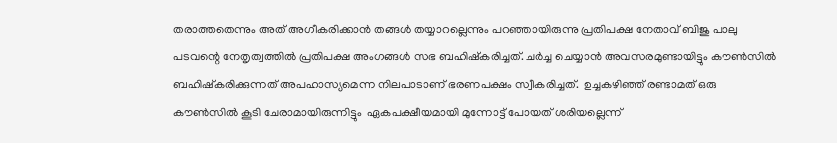തരാത്തതെന്നും അത് അഗീകരിക്കാന്‍ തങ്ങള്‍ തയ്യാറല്ലെന്നും പറഞ്ഞായിരുന്നു പ്രതിപക്ഷ നേതാവ് ബിജു പാലു പടവന്റെ നേതൃത്വത്തില്‍ പ്രതിപക്ഷ അംഗങ്ങള്‍ സഭ ബഹിഷ്‌കരിച്ചത്. ചര്‍ച്ച ചെയ്യാന്‍ അവസരമുണ്ടായിട്ടും കൗണ്‍സില്‍ ബഹിഷ്‌കരിക്കുന്നത് അപഹാസ്യമെന്ന നിലപാടാണ് ഭരണപക്ഷം സ്വീകരിച്ചത്.  ഉച്ചകഴിഞ്ഞ് രണ്ടാമത് ഒരു കൗണ്‍സില്‍ കൂടി ചേരാമായിരുന്നിട്ടും  ഏകപക്ഷീയമായി മുന്നോട്ട് പോയത് ശരിയല്ലെന്ന്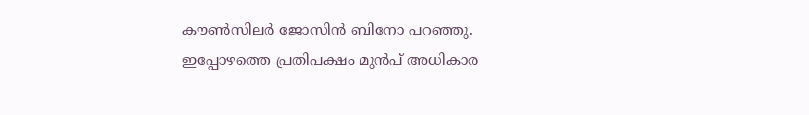കൗണ്‍സിലര്‍ ജോസിന്‍ ബിനോ പറഞ്ഞു.  ഇപ്പോഴത്തെ പ്രതിപക്ഷം മുന്‍പ് അധികാര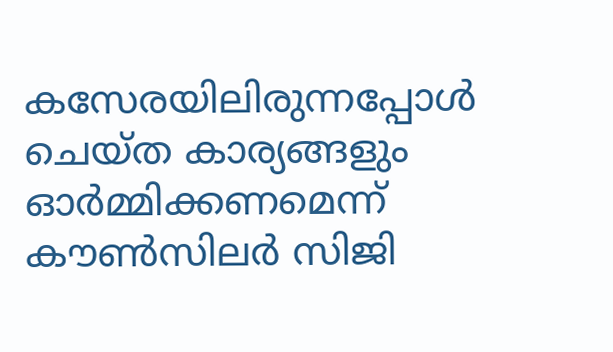കസേരയിലിരുന്നപ്പോള്‍ ചെയ്ത കാര്യങ്ങളും  ഓര്‍മ്മിക്കണമെന്ന് കൗണ്‍സിലര്‍ സിജി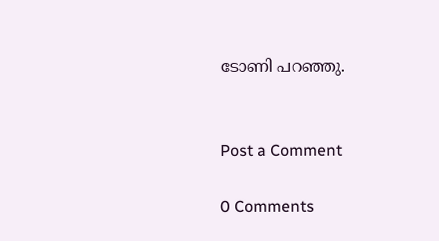ടോണി പറഞ്ഞു.


Post a Comment

0 Comments